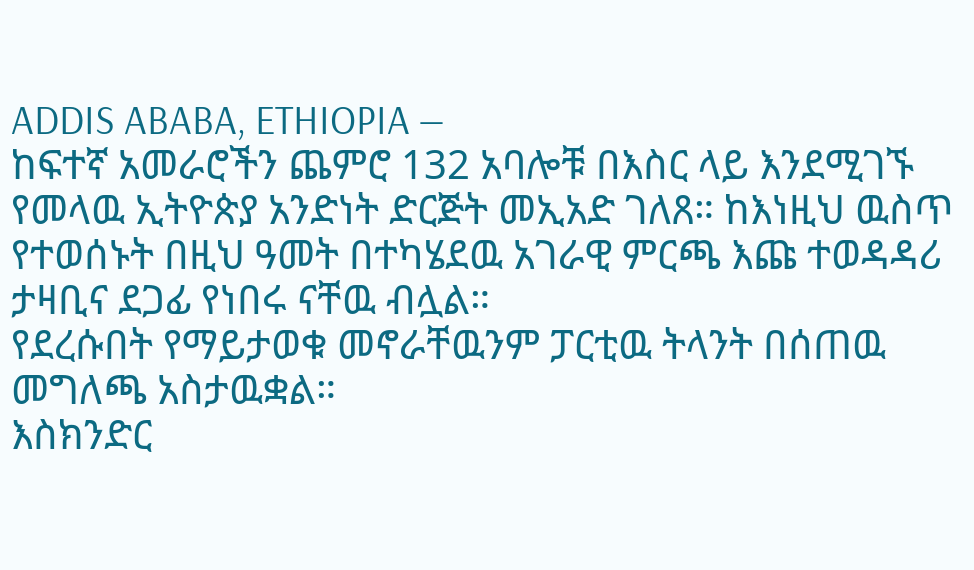ADDIS ABABA, ETHIOPIA —
ከፍተኛ አመራሮችን ጨምሮ 132 አባሎቹ በእስር ላይ እንደሚገኙ የመላዉ ኢትዮጵያ አንድነት ድርጅት መኢአድ ገለጸ። ከእነዚህ ዉስጥ የተወሰኑት በዚህ ዓመት በተካሄደዉ አገራዊ ምርጫ እጩ ተወዳዳሪ ታዛቢና ደጋፊ የነበሩ ናቸዉ ብሏል።
የደረሱበት የማይታወቁ መኖራቸዉንም ፓርቲዉ ትላንት በሰጠዉ መግለጫ አስታዉቋል።
እስክንድር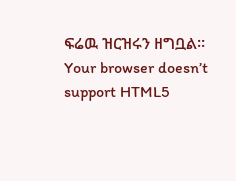ፍሬዉ ዝርዝሩን ዘግቧል።
Your browser doesn’t support HTML5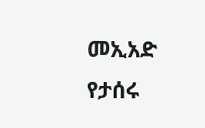መኢአድ የታሰሩ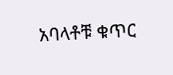አባላቶቹ ቁጥር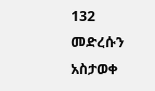132 መድረሱን አስታወቀ